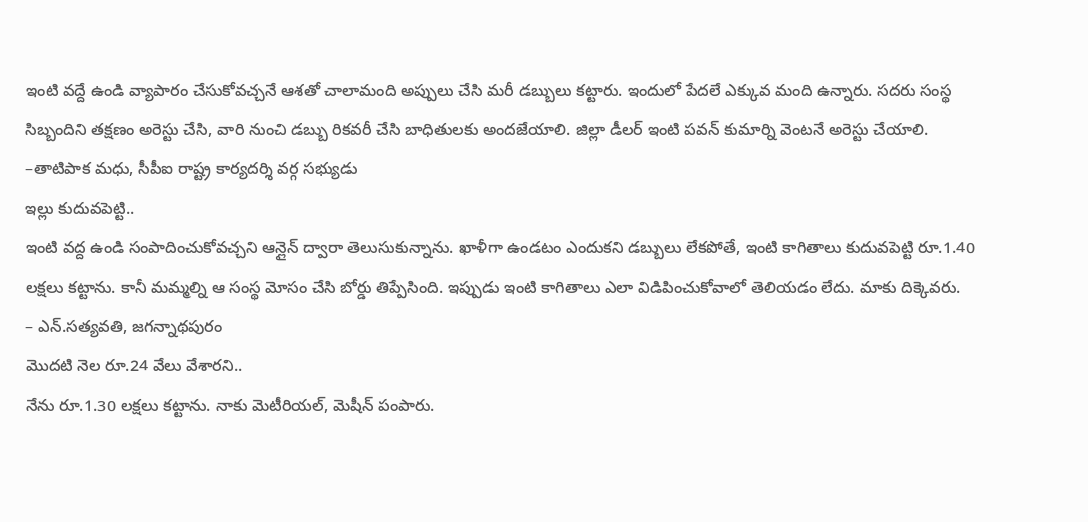ఇంటి వద్దే ఉండి వ్యాపారం చేసుకోవచ్చనే ఆశతో చాలామంది అప్పులు చేసి మరీ డబ్బులు కట్టారు. ఇందులో పేదలే ఎక్కువ మంది ఉన్నారు. సదరు సంస్థ సిబ్బందిని తక్షణం అరెస్టు చేసి, వారి నుంచి డబ్బు రికవరీ చేసి బాధితులకు అందజేయాలి. జిల్లా డీలర్ ఇంటి పవన్ కుమార్ని వెంటనే అరెస్టు చేయాలి.
–తాటిపాక మధు, సీపీఐ రాష్ట్ర కార్యదర్శి వర్గ సభ్యుడు
ఇల్లు కుదువపెట్టి..
ఇంటి వద్ద ఉండి సంపాదించుకోవచ్చని ఆన్లైన్ ద్వారా తెలుసుకున్నాను. ఖాళీగా ఉండటం ఎందుకని డబ్బులు లేకపోతే, ఇంటి కాగితాలు కుదువపెట్టి రూ.1.40 లక్షలు కట్టాను. కానీ మమ్మల్ని ఆ సంస్థ మోసం చేసి బోర్డు తిప్పేసింది. ఇప్పుడు ఇంటి కాగితాలు ఎలా విడిపించుకోవాలో తెలియడం లేదు. మాకు దిక్కెవరు.
– ఎన్.సత్యవతి, జగన్నాథపురం
మొదటి నెల రూ.24 వేలు వేశారని..
నేను రూ.1.30 లక్షలు కట్టాను. నాకు మెటీరియల్, మెషీన్ పంపారు.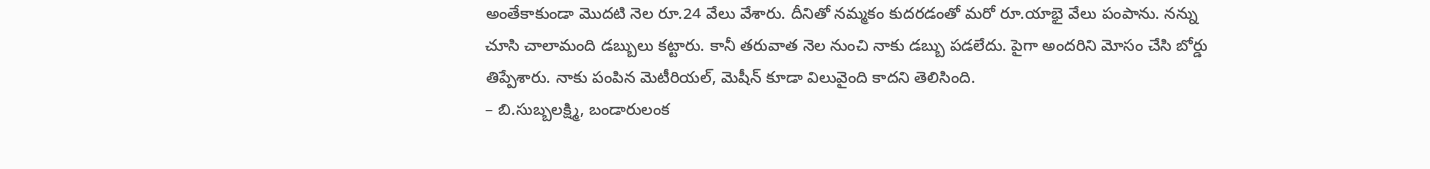అంతేకాకుండా మొదటి నెల రూ.24 వేలు వేశారు. దీనితో నమ్మకం కుదరడంతో మరో రూ.యాభై వేలు పంపాను. నన్ను చూసి చాలామంది డబ్బులు కట్టారు. కానీ తరువాత నెల నుంచి నాకు డబ్బు పడలేదు. పైగా అందరిని మోసం చేసి బోర్డు తిప్పేశారు. నాకు పంపిన మెటీరియల్, మెషీన్ కూడా విలువైంది కాదని తెలిసింది.
– బి.సుబ్బలక్ష్మి, బండారులంక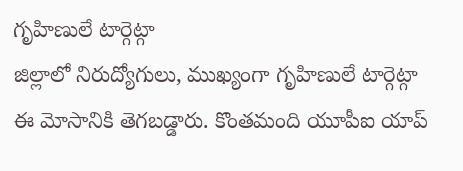గృహిణులే టార్గెట్గా
జిల్లాలో నిరుద్యోగులు, ముఖ్యంగా గృహిణులే టార్గెట్గా ఈ మోసానికి తెగబడ్డారు. కొంతమంది యూపీఐ యాప్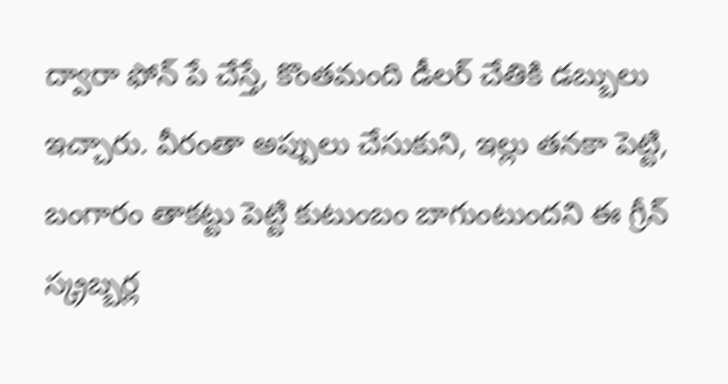ద్వారా ఫోన్ పే చేస్తే, కొంతమంది డీలర్ చేతికి డబ్బులు ఇచ్చారు. వీరంతా అప్పులు చేసుకుని, ఇల్లు తనకా పెట్టి, బంగారం తాకట్టు పెట్టి కుటుంబం బాగుంటుందని ఈ గ్రీన్ స్క్రబ్బర్ల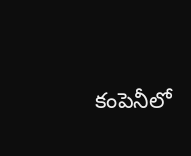కంపెనీలో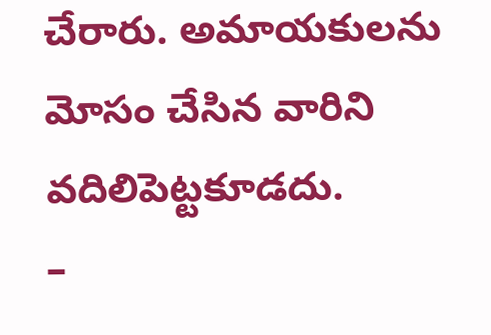చేరారు. అమాయకులను మోసం చేసిన వారిని వదిలిపెట్టకూడదు.
–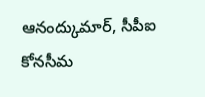ఆనంద్కుమార్, సీపీఐ కోనసీమ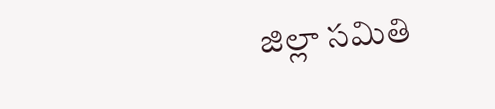జిల్లా సమితి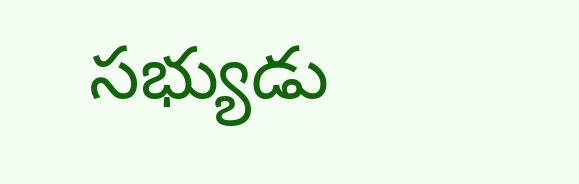సభ్యుడు